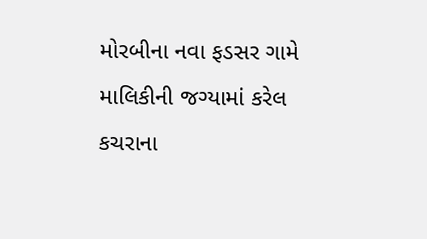મોરબીના નવા ફડસર ગામે માલિકીની જગ્યામાં કરેલ કચરાના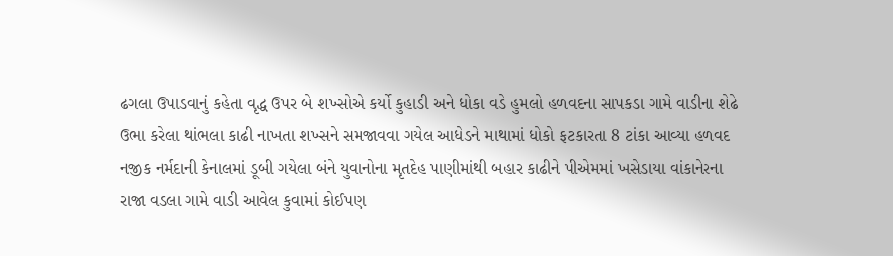ઢગલા ઉપાડવાનું કહેતા વૃદ્ધ ઉપર બે શખ્સોએ કર્યો કુહાડી અને ધોકા વડે હુમલો હળવદના સાપકડા ગામે વાડીના શેઢે ઉભા કરેલા થાંભલા કાઢી નાખતા શખ્સને સમજાવવા ગયેલ આધેડને માથામાં ધોકો ફટકારતા 8 ટાંકા આવ્યા હળવદ નજીક નર્મદાની કેનાલમાં ડૂબી ગયેલા બંને યુવાનોના મૃતદેહ પાણીમાંથી બહાર કાઢીને પીએમમાં ખસેડાયા વાંકાનેરના રાજા વડલા ગામે વાડી આવેલ કુવામાં કોઈપણ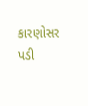કારણોસર પડી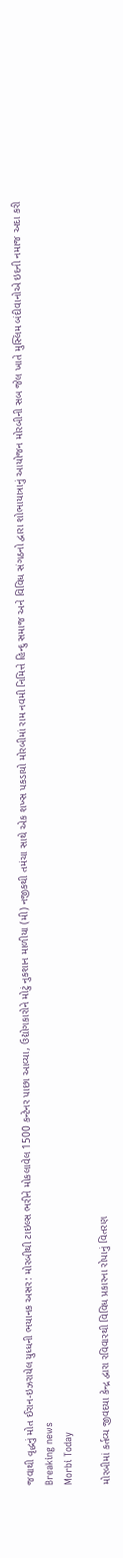જવાથી વૃદ્ધનું મોત ઈરાન-ઇઝરાયેલ યુધ્ધની ભયાનક અસર: મોરબીથી ટાઇલ્સ ભરીને મોકલાવેલ 1500 કન્ટેનર પાછા આવ્યા, ઉદ્યોગકારોને મોટું નુકશાન માળીયા (મી) નજીકથી તમંચા સાથે એક શખ્સ પકડાયો મોરબીમાં રામ નવમી નિમિત્તે હિન્દુ સમાજ અને વિવિધ સંગઠનો દ્વારા શોભાયાત્રાનું આયોજન મોરબીની સબ જેલ ખાતે મુસ્લિમ બંદીવાનોએ ઇદની નમાજ અદા કરી
Breaking news
Morbi Today

મોરબીમાં કર્તવ્ય જીવદયા કેન્દ્ર દ્વારા રવિવારથી વિવિધ પ્રકારના રોપાનું વિતરણ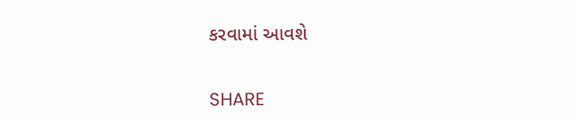કરવામાં આવશે


SHARE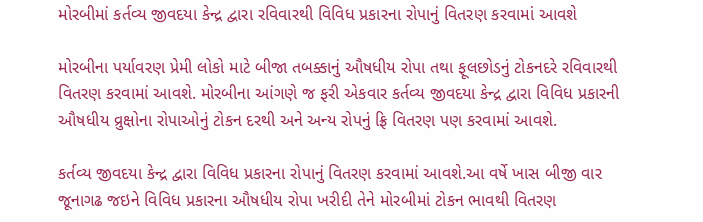મોરબીમાં કર્તવ્ય જીવદયા કેન્દ્ર દ્વારા રવિવારથી વિવિધ પ્રકારના રોપાનું વિતરણ કરવામાં આવશે

મોરબીના પર્યાવરણ પ્રેમી લોકો માટે બીજા તબક્કાનું ઔષધીય રોપા તથા ફૂલછોડનું ટોકનદરે રવિવારથી વિતરણ કરવામાં આવશે. મોરબીના આંગણે જ ફરી એકવાર કર્તવ્ય જીવદયા કેન્દ્ર દ્વારા વિવિધ પ્રકારની ઔષધીય વ્રુક્ષોના રોપાઓનું ટોકન દરથી અને અન્ય રોપનું ફ્રિ વિતરણ પણ કરવામાં આવશે.

કર્તવ્ય જીવદયા કેન્દ્ર દ્વારા વિવિધ પ્રકારના રોપાનું વિતરણ કરવામાં આવશે.આ વર્ષે ખાસ બીજી વાર જૂનાગઢ જઇને વિવિધ પ્રકારના ઔષધીય રોપા ખરીદી તેને મોરબીમાં ટોકન ભાવથી વિતરણ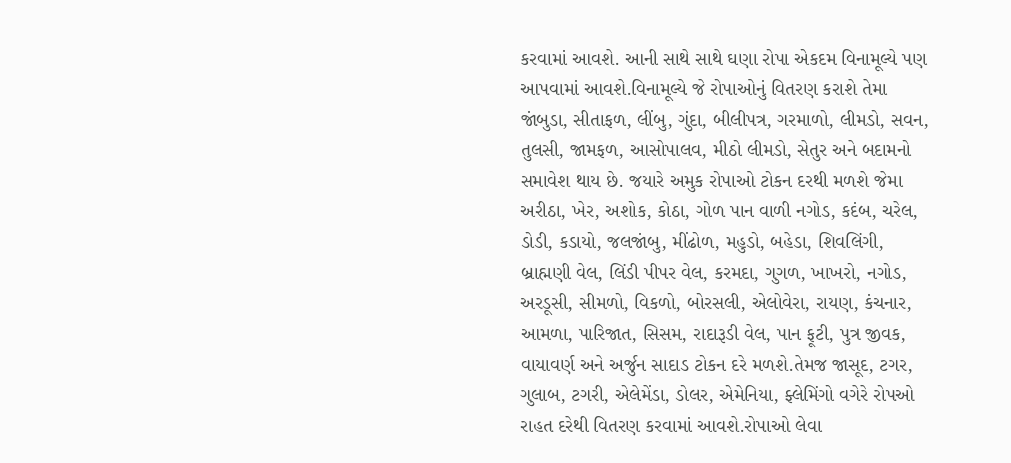કરવામાં આવશે. આની સાથે સાથે ઘણા રોપા એકદમ વિનામૂલ્યે પણ આપવામાં આવશે.વિનામૂલ્યે જે રોપાઓનું વિતરણ કરાશે તેમા જાંબુડા, સીતાફળ, લીંબુ, ગુંદા, બીલીપત્ર, ગરમાળો, લીમડો, સવન, તુલસી, જામફળ, આસોપાલવ, મીઠો લીમડો, સેતુર અને બદામનો સમાવેશ થાય છે. જયારે અમુક રોપાઓ ટોકન દરથી મળશે જેમા અરીઠા, ખેર, અશોક, કોઠા, ગોળ પાન વાળી નગોડ, કદંબ, ચરેલ, ડોડી, કડાયો, જલજાંબુ, મીંઢોળ, મહુડો, બહેડા, શિવલિંગી, બ્રાહ્મણી વેલ, લિંડી પીપર વેલ, કરમદા, ગુગળ, ખાખરો, નગોડ, અરડૂસી, સીમળો, વિકળો, બોરસલી, એલોવેરા, રાયણ, કંચનાર, આમળા, પારિજાત, સિસમ, રાદારૂડી વેલ, પાન ફૂટી, પુત્ર જીવક, વાયાવર્ણ અને અર્જુન સાદાડ ટોકન દરે મળશે.તેમજ જાસૂદ, ટગર, ગુલાબ, ટગરી, એલેમેંડા, ડોલર, એમેનિયા, ફ્લેમિંગો વગેરે રોપઓ રાહત દરેથી વિતરણ કરવામાં આવશે.રોપાઓ લેવા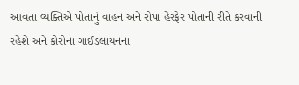આવતા વ્યક્તિએ પોતાનું વાહન અને રોપા હેરફેર પોતાની રીતે કરવાની રહેશે અને કોરોના ગાઈડલાયનના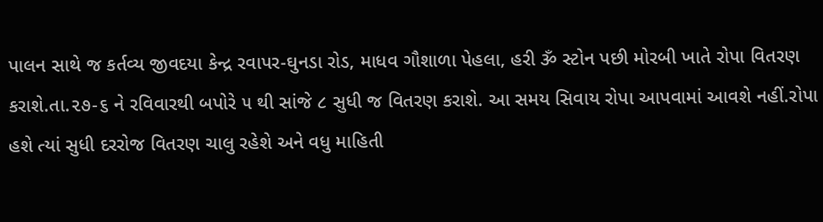પાલન સાથે જ કર્તવ્ય જીવદયા કેન્દ્ર રવાપર-ઘુનડા રોડ, માધવ ગૌશાળા પેહલા, હરી ૐ સ્ટોન પછી મોરબી ખાતે રોપા વિતરણ કરાશે.તા.૨૭-૬ ને રવિવારથી બપોરે ૫ થી સાંજે ૮ સુધી જ વિતરણ કરાશે. આ સમય સિવાય રોપા આપવામાં આવશે નહીં.રોપા હશે ત્યાં સુધી દરરોજ વિતરણ ચાલુ રહેશે અને વધુ માહિતી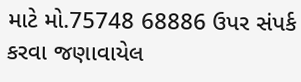માટે મો.75748 68886 ઉપર સંપર્ક કરવા જણાવાયેલ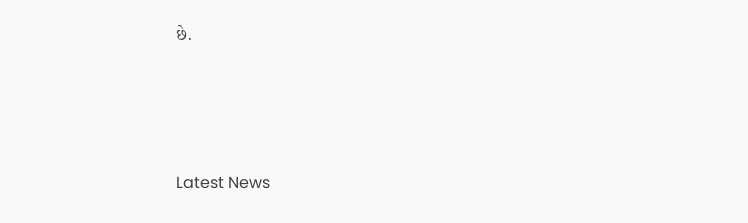છે.






Latest News